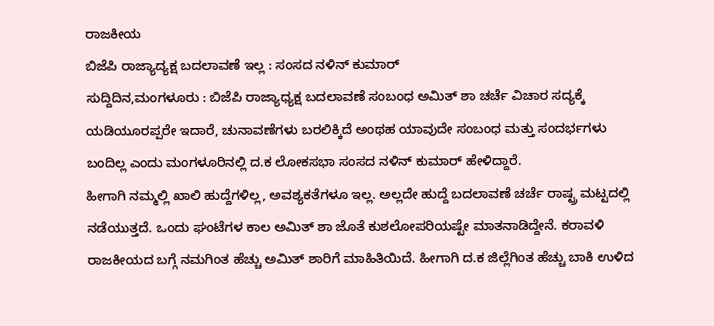ರಾಜಕೀಯ
ಬಿಜೆಪಿ ರಾಜ್ಯಾದ್ಯಕ್ಷ ಬದಲಾವಣೆ ಇಲ್ಲ : ಸಂಸದ ನಳಿನ್ ಕುಮಾರ್
ಸುದ್ದಿದಿನ,ಮಂಗಳೂರು : ಬಿಜೆಪಿ ರಾಜ್ಯಾಧ್ಯಕ್ಷ ಬದಲಾವಣೆ ಸಂಬಂಧ ಅಮಿತ್ ಶಾ ಚರ್ಚೆ ವಿಚಾರ ಸದ್ಯಕ್ಕೆ ಯಡಿಯೂರಪ್ಪರೇ ಇದಾರೆ, ಚುನಾವಣೆಗಳು ಬರಲಿಕ್ಕಿದೆ ಅಂಥಹ ಯಾವುದೇ ಸಂಬಂಧ ಮತ್ತು ಸಂದರ್ಭಗಳು ಬಂದಿಲ್ಲ ಎಂದು ಮಂಗಳೂರಿನಲ್ಲಿ ದ.ಕ ಲೋಕಸಭಾ ಸಂಸದ ನಳಿನ್ ಕುಮಾರ್ ಹೇಳಿದ್ದಾರೆ.
ಹೀಗಾಗಿ ನಮ್ಮಲ್ಲಿ ಖಾಲಿ ಹುದ್ದೆಗಳಿಲ್ಲ, ಅವಶ್ಯಕತೆಗಳೂ ಇಲ್ಲ. ಅಲ್ಲದೇ ಹುದ್ದೆ ಬದಲಾವಣೆ ಚರ್ಚೆ ರಾಷ್ಟ್ರ ಮಟ್ಟದಲ್ಲಿ ನಡೆಯುತ್ತದೆ. ಒಂದು ಘಂಟೆಗಳ ಕಾಲ ಅಮಿತ್ ಶಾ ಜೊತೆ ಕುಶಲೋಪರಿಯಷ್ಟೇ ಮಾತನಾಡಿದ್ದೇನೆ. ಕರಾವಳಿ ರಾಜಕೀಯದ ಬಗ್ಗೆ ನಮಗಿಂತ ಹೆಚ್ಚು ಅಮಿತ್ ಶಾರಿಗೆ ಮಾಹಿತಿಯಿದೆ. ಹೀಗಾಗಿ ದ.ಕ ಜಿಲ್ಲೆಗಿಂತ ಹೆಚ್ಚು ಬಾಕಿ ಉಳಿದ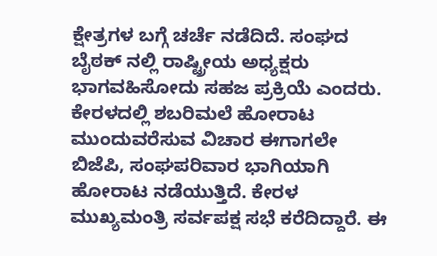ಕ್ಷೇತ್ರಗಳ ಬಗ್ಗೆ ಚರ್ಚೆ ನಡೆದಿದೆ. ಸಂಘದ ಬೈಠಕ್ ನಲ್ಲಿ ರಾಷ್ಟ್ರೀಯ ಅಧ್ಯಕ್ಷರು ಭಾಗವಹಿಸೋದು ಸಹಜ ಪ್ರಕ್ರಿಯೆ ಎಂದರು.
ಕೇರಳದಲ್ಲಿ ಶಬರಿಮಲೆ ಹೋರಾಟ ಮುಂದುವರೆಸುವ ವಿಚಾರ ಈಗಾಗಲೇ ಬಿಜೆಪಿ, ಸಂಘಪರಿವಾರ ಭಾಗಿಯಾಗಿ ಹೋರಾಟ ನಡೆಯುತ್ತಿದೆ. ಕೇರಳ ಮುಖ್ಯಮಂತ್ರಿ ಸರ್ವಪಕ್ಷ ಸಭೆ ಕರೆದಿದ್ದಾರೆ. ಈ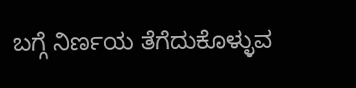ಬಗ್ಗೆ ನಿರ್ಣಯ ತೆಗೆದುಕೊಳ್ಳುವ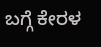ಬಗ್ಗೆ ಕೇರಳ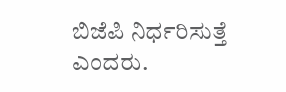ಬಿಜೆಪಿ ನಿರ್ಧರಿಸುತ್ತೆ ಎಂದರು.